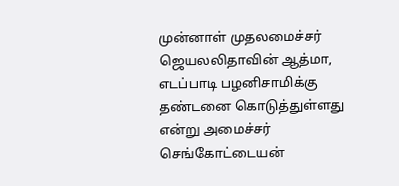முன்னாள் முதலமைச்சர் ஜெயலலிதாவின் ஆத்மா, எடப்பாடி பழனிசாமிக்கு தண்டனை கொடுத்துள்ளது என்று அமைச்சர் செங்கோட்டையன்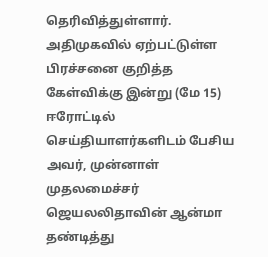தெரிவித்துள்ளார். அதிமுகவில் ஏற்பட்டுள்ள பிரச்சனை குறித்த கேள்விக்கு இன்று (மே 15) ஈரோட்டில் செய்தியாளர்களிடம் பேசிய அவர், முன்னாள் முதலமைச்சர் ஜெயலலிதாவின் ஆன்மா தண்டித்து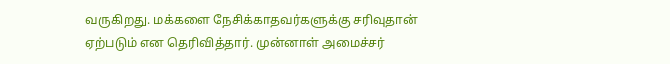வருகிறது. மக்களை நேசிக்காதவர்களுக்கு சரிவுதான் ஏற்படும் என தெரிவித்தார். முன்னாள் அமைச்சர்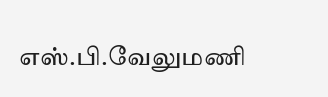எஸ்.பி.வேலுமணி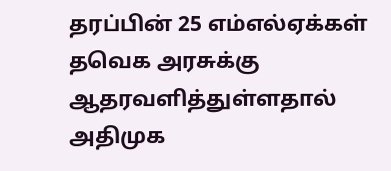தரப்பின் 25 எம்எல்ஏக்கள் தவெக அரசுக்கு ஆதரவளித்துள்ளதால் அதிமுக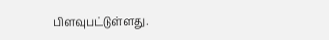பிளவுபட்டுள்ளது.